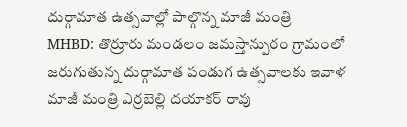దుర్గామాత ఉత్సవాల్లో పాల్గొన్న మాజీ మంత్రి
MHBD: తొర్రూరు మండలం జమస్తాన్పురం గ్రామంలో జరుగుతున్న దుర్గామాత పండుగ ఉత్సవాలకు ఇవాళ మాజీ మంత్రి ఎర్రబెల్లి దయాకర్ రావు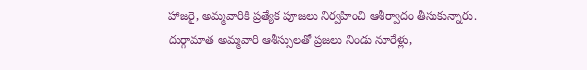హాజరై, అమ్మవారికి ప్రత్యేక పూజలు నిర్వహించి ఆశీర్వాదం తీసుకున్నారు. దుర్గామాత అమ్మవారి ఆశీస్సులతో ప్రజలు నిండు నూరేళ్లు,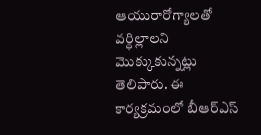ఆయురారోగ్యాలతో వర్ధిల్లాలని మొక్కుకున్నట్లు తెలిపారు. ఈ కార్యక్రమంలో బీఆర్ఎస్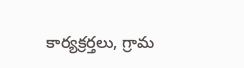కార్యక్రర్తలు, గ్రామ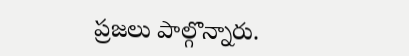ప్రజలు పాల్గొన్నారు.